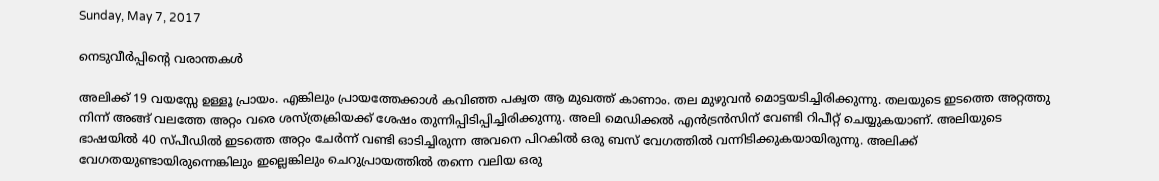Sunday, May 7, 2017

നെടുവീർപ്പിന്റെ വരാന്തകൾ

അലിക്ക് 19 വയസ്സേ ഉള്ളൂ പ്രായം. എങ്കിലും പ്രായത്തേക്കാൾ കവിഞ്ഞ പക്വത ആ മുഖത്ത് കാണാം. തല മുഴുവൻ മൊട്ടയടിച്ചിരിക്കുന്നു. തലയുടെ ഇടത്തെ അറ്റത്തു നിന്ന് അങ്ങ് വലത്തേ അറ്റം വരെ ശസ്ത്രക്രിയക്ക് ശേഷം തുന്നിപ്പിടിപ്പിച്ചിരിക്കുന്നു. അലി മെഡിക്കൽ എൻട്രൻസിന് വേണ്ടി റിപീറ്റ് ചെയ്യുകയാണ്. അലിയുടെ ഭാഷയിൽ 40 സ്പീഡിൽ ഇടത്തെ അറ്റം ചേർന്ന് വണ്ടി ഓടിച്ചിരുന്ന അവനെ പിറകിൽ ഒരു ബസ് വേഗത്തിൽ വന്നിടിക്കുകയായിരുന്നു. അലിക്ക് വേഗതയുണ്ടായിരുന്നെങ്കിലും ഇല്ലെങ്കിലും ചെറുപ്രായത്തിൽ തന്നെ വലിയ ഒരു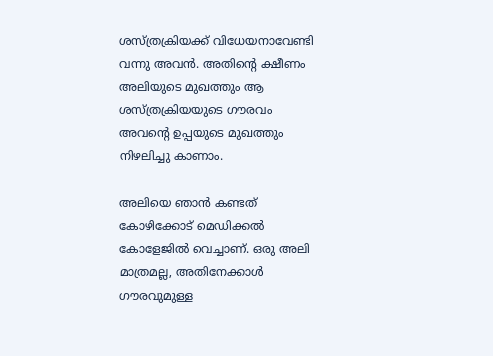ശസ്ത്രക്രിയക്ക് വിധേയനാവേണ്ടി വന്നു അവൻ. അതിന്റെ ക്ഷീണം അലിയുടെ മുഖത്തും ആ ശസ്ത്രക്രിയയുടെ ഗൗരവം അവന്റെ ഉപ്പയുടെ മുഖത്തും നിഴലിച്ചു കാണാം.

അലിയെ ഞാൻ കണ്ടത് കോഴിക്കോട് മെഡിക്കൽ കോളേജിൽ വെച്ചാണ്. ഒരു അലി മാത്രമല്ല, അതിനേക്കാൾ ഗൗരവുമുള്ള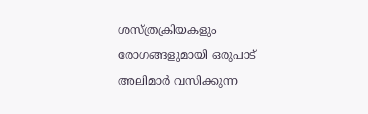ശസ്ത്രക്രിയകളും രോഗങ്ങളുമായി ഒരുപാട് അലിമാർ വസിക്കുന്ന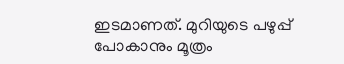ഇടമാണത്. മുറിയുടെ പഴുപ്പ് പോകാനും മൂത്രം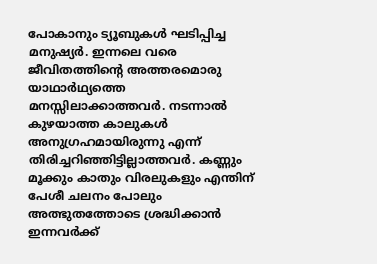പോകാനും ട്യൂബുകൾ ഘടിപ്പിച്ച മനുഷ്യർ. ഇന്നലെ വരെ ജീവിതത്തിന്റെ അത്തരമൊരു യാഥാർഥ്യത്തെ മനസ്സിലാക്കാത്തവർ. നടന്നാൽ കുഴയാത്ത കാലുകൾ അനുഗ്രഹമായിരുന്നു എന്ന് തിരിച്ചറിഞ്ഞിട്ടില്ലാത്തവർ. കണ്ണും മൂക്കും കാതും വിരലുകളും എന്തിന് പേശീ ചലനം പോലും അത്ഭുതത്തോടെ ശ്രദ്ധിക്കാൻ ഇന്നവർക്ക്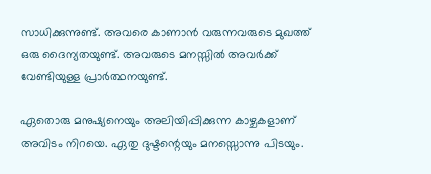സാധിക്കുന്നുണ്ട്. അവരെ കാണാൻ വരുന്നവരുടെ മുഖത്ത് ഒരു ദൈന്യതയുണ്ട്. അവരുടെ മനസ്സിൽ അവർക്ക് വേണ്ടിയുള്ള പ്രാർത്ഥനയുണ്ട്.

ഏതൊരു മനുഷ്യനെയും അലിയിപ്പിക്കുന്ന കാഴ്ചകളാണ് അവിടം നിറയെ. ഏതു ദുഷ്ടന്റെയും മനസ്സൊന്നു പിടയും.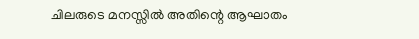ചിലരുടെ മനസ്സിൽ അതിന്റെ ആഘാതം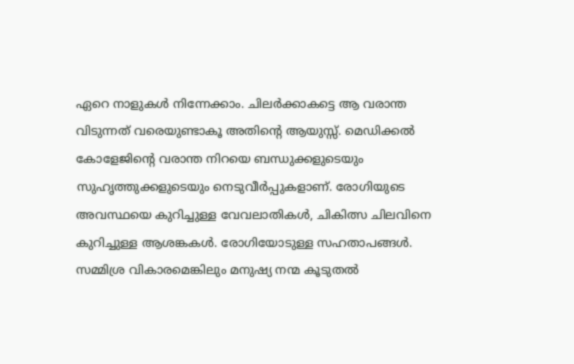ഏറെ നാളുകൾ നിന്നേക്കാം. ചിലർക്കാകട്ടെ ആ വരാന്ത വിടുന്നത് വരെയുണ്ടാകൂ അതിന്റെ ആയുസ്സ്. മെഡിക്കൽ കോളേജിന്റെ വരാന്ത നിറയെ ബന്ധുക്കളുടെയും സുഹൃത്തുക്കളുടെയും നെടുവീർപ്പുകളാണ്. രോഗിയുടെ അവസ്ഥയെ കുറിച്ചുള്ള വേവലാതികൾ, ചികിത്സ ചിലവിനെ കുറിച്ചുള്ള ആശങ്കകൾ. രോഗിയോടുള്ള സഹതാപങ്ങൾ. സമ്മിശ്ര വികാരമെങ്കിലും മനുഷ്യ നന്മ കൂടുതൽ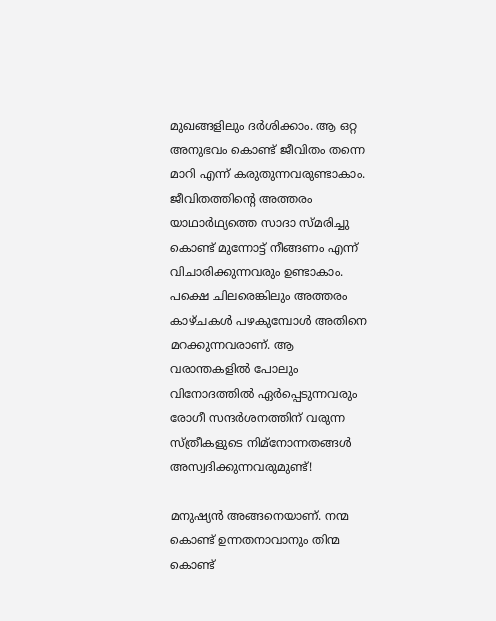മുഖങ്ങളിലും ദർശിക്കാം. ആ ഒറ്റ അനുഭവം കൊണ്ട് ജീവിതം തന്നെ മാറി എന്ന് കരുതുന്നവരുണ്ടാകാം. ജീവിതത്തിന്റെ അത്തരം യാഥാർഥ്യത്തെ സാദാ സ്മരിച്ചു കൊണ്ട് മുന്നോട്ട് നീങ്ങണം എന്ന് വിചാരിക്കുന്നവരും ഉണ്ടാകാം. പക്ഷെ ചിലരെങ്കിലും അത്തരം കാഴ്ചകൾ പഴകുമ്പോൾ അതിനെ മറക്കുന്നവരാണ്. ആ വരാന്തകളിൽ പോലും വിനോദത്തിൽ ഏർപ്പെടുന്നവരും രോഗീ സന്ദർശനത്തിന് വരുന്ന സ്ത്രീകളുടെ നിമ്നോന്നതങ്ങൾ അസ്വദിക്കുന്നവരുമുണ്ട്!

മനുഷ്യൻ അങ്ങനെയാണ്. നന്മ കൊണ്ട് ഉന്നതനാവാനും തിന്മ കൊണ്ട്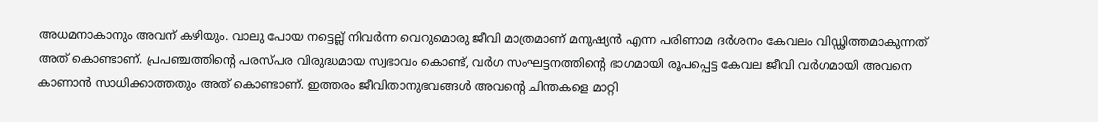അധമനാകാനും അവന് കഴിയും. വാലു പോയ നട്ടെല്ല് നിവർന്ന വെറുമൊരു ജീവി മാത്രമാണ് മനുഷ്യൻ എന്ന പരിണാമ ദർശനം കേവലം വിഡ്ഢിത്തമാകുന്നത് അത് കൊണ്ടാണ്. പ്രപഞ്ചത്തിന്റെ പരസ്പര വിരുദ്ധമായ സ്വഭാവം കൊണ്ട്, വർഗ സംഘട്ടനത്തിന്റെ ഭാഗമായി രൂപപ്പെട്ട കേവല ജീവി വർഗമായി അവനെ കാണാൻ സാധിക്കാത്തതും അത് കൊണ്ടാണ്. ഇത്തരം ജീവിതാനുഭവങ്ങൾ അവന്റെ ചിന്തകളെ മാറ്റി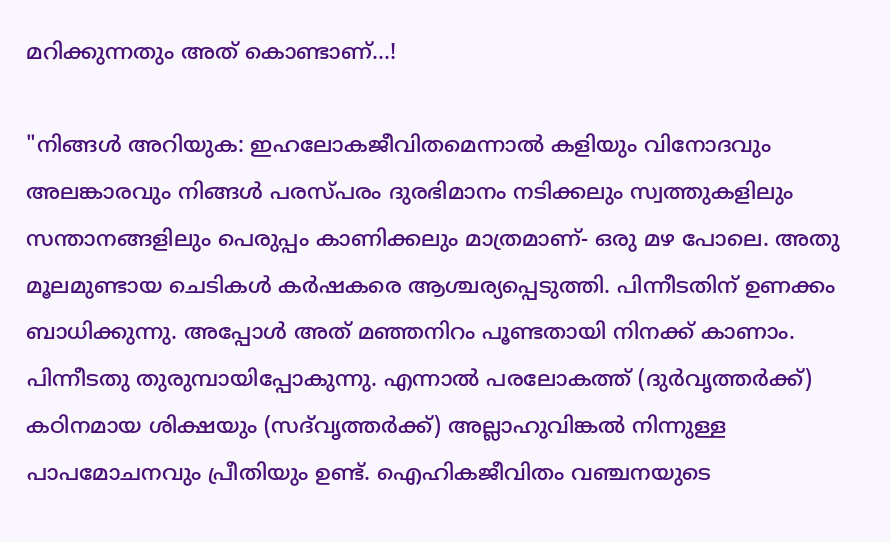മറിക്കുന്നതും അത് കൊണ്ടാണ്...!

"നിങ്ങള്‍ അറിയുക: ഇഹലോകജീവിതമെന്നാല്‍ കളിയും വിനോദവും അലങ്കാരവും നിങ്ങള്‍ പരസ്പരം ദുരഭിമാനം നടിക്കലും സ്വത്തുകളിലും സന്താനങ്ങളിലും പെരുപ്പം കാണിക്കലും മാത്രമാണ്‌- ഒരു മഴ പോലെ. അതു മൂലമുണ്ടായ ചെടികള്‍ കര്‍ഷകരെ ആശ്ചര്യപ്പെടുത്തി. പിന്നീടതിന് ഉണക്കം ബാധിക്കുന്നു. അപ്പോള്‍ അത് മഞ്ഞനിറം പൂണ്ടതായി നിനക്ക് കാണാം. പിന്നീടതു തുരുമ്പായിപ്പോകുന്നു. എന്നാല്‍ പരലോകത്ത് (ദുര്‍വൃത്തര്‍ക്ക്‌) കഠിനമായ ശിക്ഷയും (സദ്‌വൃത്തര്‍ക്ക്‌) അല്ലാഹുവിങ്കല്‍ നിന്നുള്ള പാപമോചനവും പ്രീതിയും ഉണ്ട്‌. ഐഹികജീവിതം വഞ്ചനയുടെ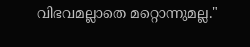വിഭവമല്ലാതെ മറ്റൊന്നുമല്ല."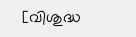[വിശുദ്ധ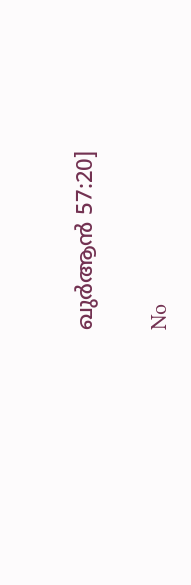ഖുർആൻ 57:20]

No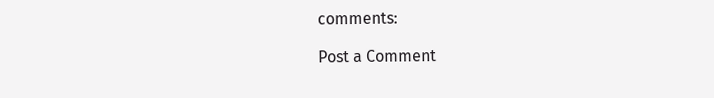comments:

Post a Comment